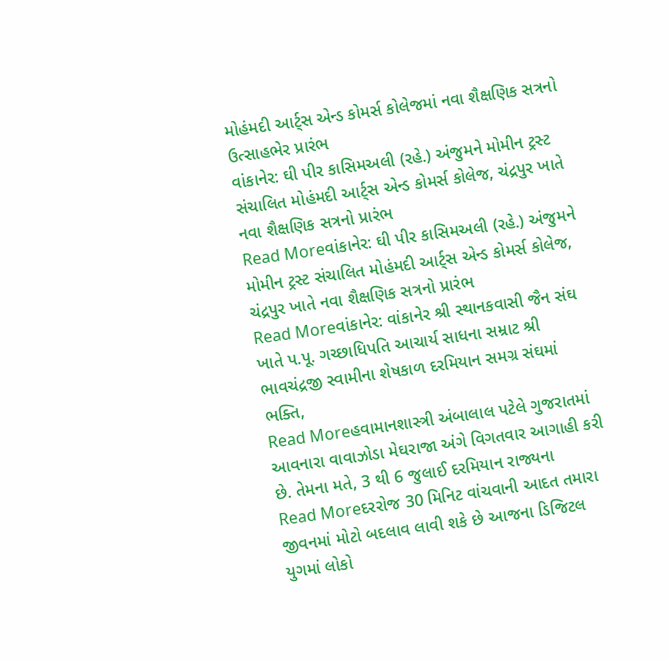મોહંમદી આર્ટ્સ એન્ડ કોમર્સ કોલેજમાં નવા શૈક્ષણિક સત્રનો ઉત્સાહભેર પ્રારંભ
વાંકાનેર: ઘી પીર કાસિમઅલી (રહે.) અંજુમને મોમીન ટ્રસ્ટ સંચાલિત મોહંમદી આર્ટ્સ એન્ડ કોમર્સ કોલેજ, ચંદ્રપુર ખાતે નવા શૈક્ષણિક સત્રનો પ્રારંભ
Read Moreવાંકાનેર: ઘી પીર કાસિમઅલી (રહે.) અંજુમને મોમીન ટ્રસ્ટ સંચાલિત મોહંમદી આર્ટ્સ એન્ડ કોમર્સ કોલેજ, ચંદ્રપુર ખાતે નવા શૈક્ષણિક સત્રનો પ્રારંભ
Read Moreવાંકાનેર: વાંકાનેર શ્રી સ્થાનકવાસી જૈન સંઘ ખાતે પ.પૂ. ગચ્છાધિપતિ આચાર્ય સાધના સમ્રાટ શ્રી ભાવચંદ્રજી સ્વામીના શેષકાળ દરમિયાન સમગ્ર સંઘમાં ભક્તિ,
Read Moreહવામાનશાસ્ત્રી અંબાલાલ પટેલે ગુજરાતમાં આવનારા વાવાઝોડા મેઘરાજા અંગે વિગતવાર આગાહી કરી છે. તેમના મતે, 3 થી 6 જુલાઈ દરમિયાન રાજ્યના
Read Moreદરરોજ 30 મિનિટ વાંચવાની આદત તમારા જીવનમાં મોટો બદલાવ લાવી શકે છે આજના ડિજિટલ યુગમાં લોકો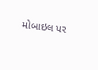મોબાઇલ પર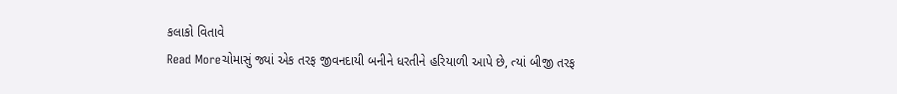કલાકો વિતાવે
Read Moreચોમાસું જ્યાં એક તરફ જીવનદાયી બનીને ધરતીને હરિયાળી આપે છે, ત્યાં બીજી તરફ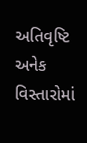અતિવૃષ્ટિ અનેક વિસ્તારોમાં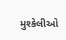મુશ્કેલીઓ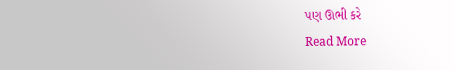પણ ઊભી કરે
Read More